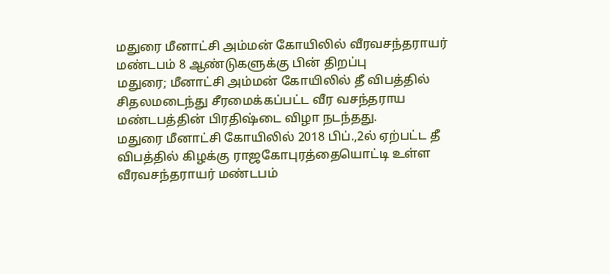மதுரை மீனாட்சி அம்மன் கோயிலில் வீரவசந்தராயர் மண்டபம் 8 ஆண்டுகளுக்கு பின் திறப்பு
மதுரை; மீனாட்சி அம்மன் கோயிலில் தீ விபத்தில் சிதலமடைந்து சீரமைக்கப்பட்ட வீர வசந்தராய மண்டபத்தின் பிரதிஷ்டை விழா நடந்தது.
மதுரை மீனாட்சி கோயிலில் 2018 பிப்.,2ல் ஏற்பட்ட தீ விபத்தில் கிழக்கு ராஜகோபுரத்தையொட்டி உள்ள வீரவசந்தராயர் மண்டபம்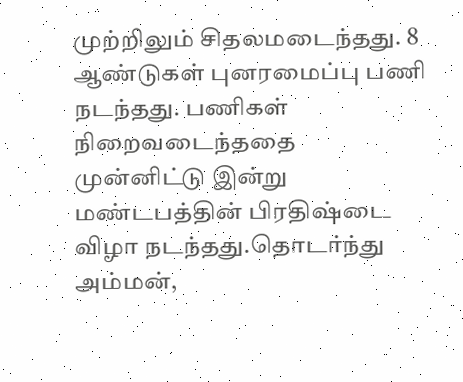முற்றிலும் சிதலமடைந்தது. 8 ஆண்டுகள் புனரமைப்பு பணி நடந்தது. பணிகள் நிறைவடைந்ததை முன்னிட்டு இன்று மண்டபத்தின் பிரதிஷ்டை விழா நடந்தது.தொடர்ந்து அம்மன்,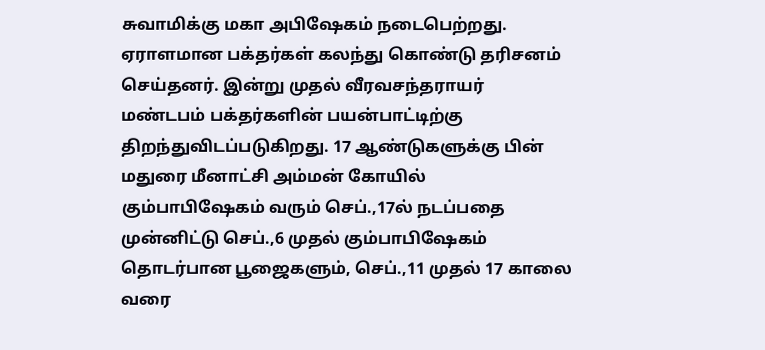சுவாமிக்கு மகா அபிஷேகம் நடைபெற்றது. ஏராளமான பக்தர்கள் கலந்து கொண்டு தரிசனம் செய்தனர். இன்று முதல் வீரவசந்தராயர் மண்டபம் பக்தர்களின் பயன்பாட்டிற்கு திறந்துவிடப்படுகிறது. 17 ஆண்டுகளுக்கு பின் மதுரை மீனாட்சி அம்மன் கோயில் கும்பாபிஷேகம் வரும் செப்.,17ல் நடப்பதை முன்னிட்டு செப்.,6 முதல் கும்பாபிஷேகம் தொடர்பான பூஜைகளும், செப்.,11 முதல் 17 காலை வரை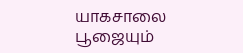யாகசாலை பூஜையும்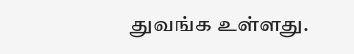துவங்க உள்ளது.